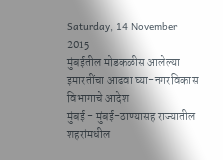Saturday, 14 November 2015
मुंबईतील मोडकळीस आलेल्या इमारतींचा आढवा घ्या-नगरविकास विभागाचे आदेश
मुंबई - मुंबई-ठाण्यासह राज्यातील शहरांमधील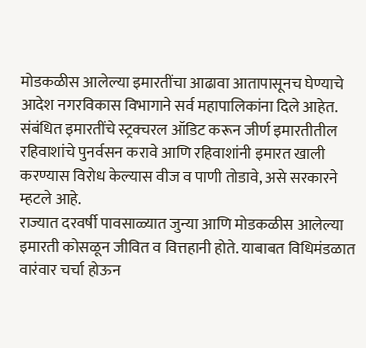मोडकळीस आलेल्या इमारतींचा आढावा आतापासूनच घेण्याचे आदेश नगरविकास विभागाने सर्व महापालिकांना दिले आहेत. संबंधित इमारतींचे स्ट्रक्चरल ऑडिट करून जीर्ण इमारतीतील रहिवाशांचे पुनर्वसन करावे आणि रहिवाशांनी इमारत खाली करण्यास विरोध केल्यास वीज व पाणी तोडावे, असे सरकारने म्हटले आहे.
राज्यात दरवर्षी पावसाळ्यात जुन्या आणि मोडकळीस आलेल्या इमारती कोसळून जीवित व वित्तहानी होते. याबाबत विधिमंडळात वारंवार चर्चा होऊन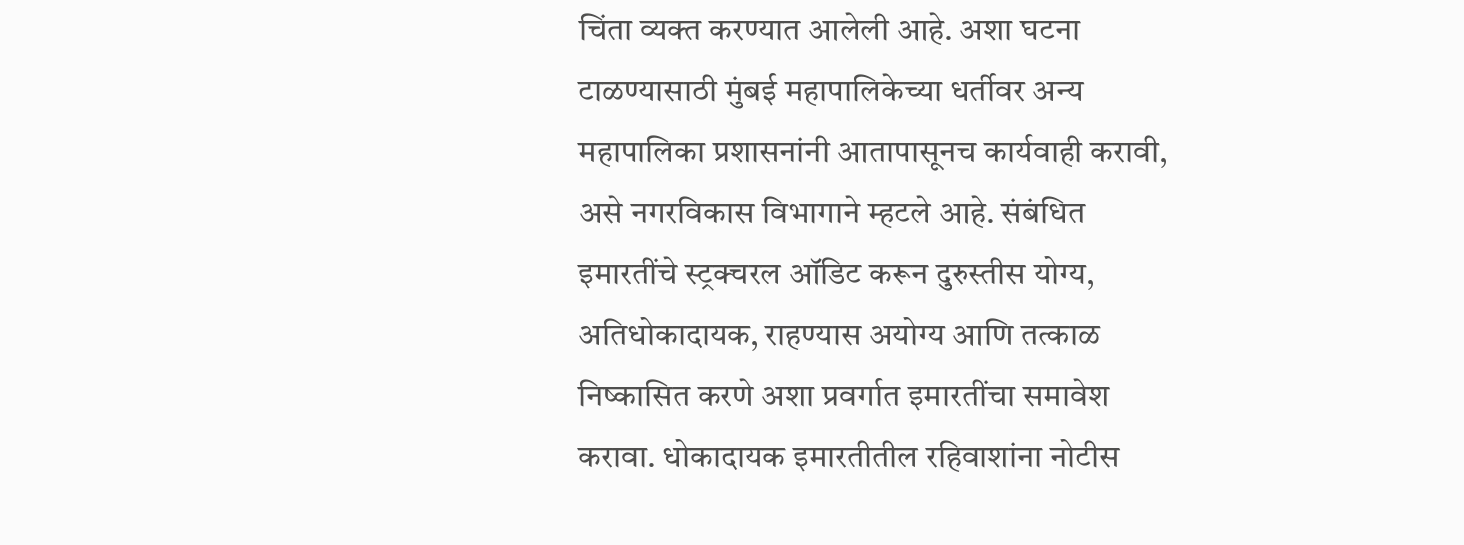चिंता व्यक्त करण्यात आलेली आहे. अशा घटना टाळण्यासाठी मुंबई महापालिकेच्या धर्तीवर अन्य महापालिका प्रशासनांनी आतापासूनच कार्यवाही करावी, असे नगरविकास विभागाने म्हटले आहे. संबंधित इमारतींचे स्ट्रक्चरल ऑडिट करून दुरुस्तीस योग्य, अतिधोकादायक, राहण्यास अयोग्य आणि तत्काळ निष्कासित करणे अशा प्रवर्गात इमारतींचा समावेश करावा. धोकादायक इमारतीतील रहिवाशांना नोटीस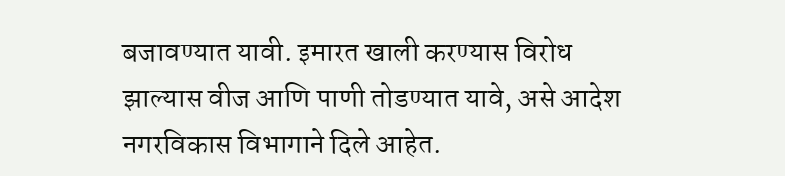बजावण्यात यावी. इमारत खाली करण्यास विरोध झाल्यास वीज आणि पाणी तोडण्यात यावे, असे आदेश नगरविकास विभागाने दिले आहेत.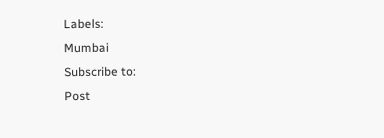Labels:
Mumbai
Subscribe to:
Post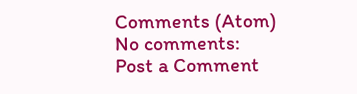Comments (Atom)
No comments:
Post a Comment